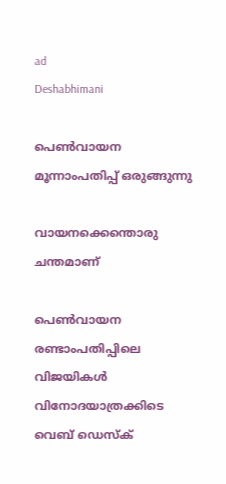ad
Deshabhimani

പെൺവായന മൂന്നാംപതിപ്പ്‌ ഒരുങ്ങുന്നു

വായനക്കെന്തൊരു ചന്തമാണ്‌

പെൺവായന രണ്ടാംപതിപ്പിലെ വിജയികൾ വിനോദയാത്രക്കിടെ
വെബ് ഡെസ്ക്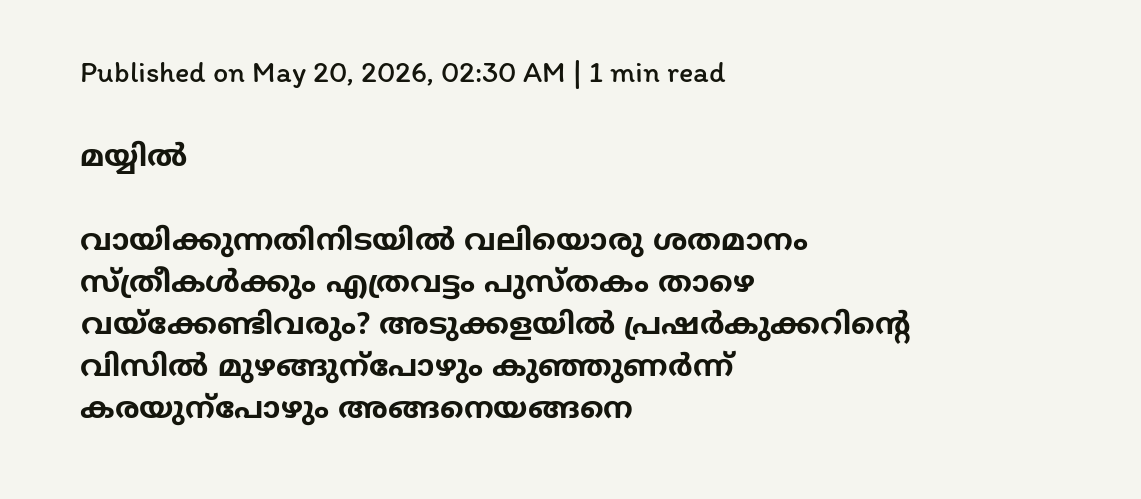Published on May 20, 2026, 02:30 AM | 1 min read

മയ്യിൽ

വായിക്കുന്നതിനിടയിൽ വലിയൊരു ശതമാനം സ്‌ത്രീകൾക്കും എത്രവട്ടം പുസ്‌തകം താഴെ വയ്‌ക്കേണ്ടിവരും? അടുക്കളയിൽ പ്രഷർകുക്കറിന്റെ വിസിൽ മുഴങ്ങുന്പോഴും കുഞ്ഞുണർന്ന്‌ കരയുന്പോഴും അങ്ങനെയങ്ങനെ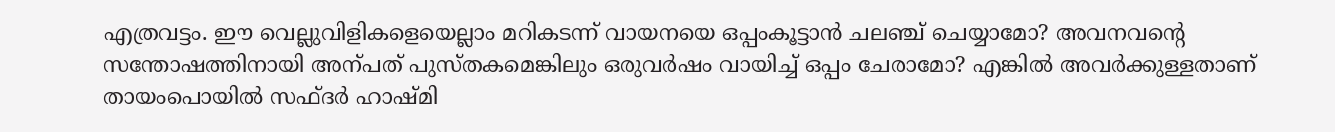എത്രവട്ടം. ഇ‍ൗ വെല്ലുവിളികളെയെല്ലാം മറികടന്ന്‌ വായനയെ ഒപ്പംകൂട്ടാൻ ചലഞ്ച്‌ ചെയ്യാമോ? അവനവന്റെ സന്തോഷത്തിനായി അന്പത്‌ പുസ്‌തകമെങ്കിലും ഒരുവർഷം വായിച്ച്‌ ഒപ്പം ചേരാമോ? എങ്കിൽ അവർക്കുള്ളതാണ്‌ തായംപൊയിൽ സഫ്‌ദർ ഹാഷ്‌മി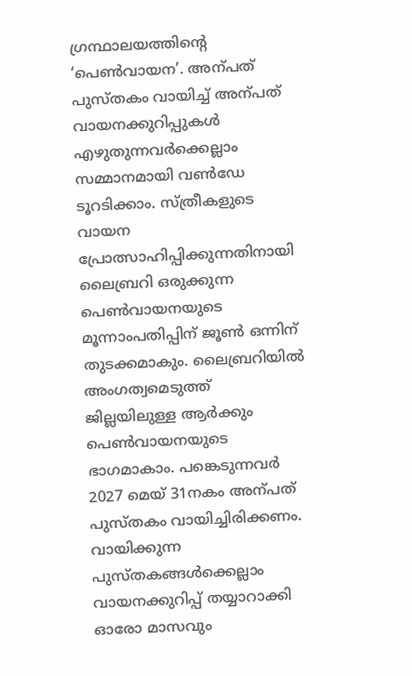ഗ്രന്ഥാലയത്തിന്റെ ‘പെൺവായന’. അന്പത്‌ പുസ്‌തകം വായിച്ച്‌ അന്പത്‌ വായനക്കുറിപ്പുകൾ എഴുതുന്നവർക്കെല്ലാം സമ്മാനമായി വൺഡേ ടൂറടിക്കാം. സ്‌ത്രീകളുടെ വായന പ്രോത്സാഹിപ്പിക്കുന്നതിനായി ലൈബ്രറി ഒരുക്കുന്ന പെൺവായനയുടെ മൂന്നാംപതിപ്പിന്‌ ജൂൺ ഒന്നിന്‌ തുടക്കമാകും. ലൈബ്രറിയിൽ അംഗത്വമെടുത്ത്‌ ജില്ലയിലുള്ള ആർക്കും പെൺവായനയുടെ ഭാഗമാകാം. പങ്കെടുന്നവർ 2027 മെയ്‌ 31നകം അന്പത്‌ പുസ്‌തകം വായിച്ചിരിക്കണം. വായിക്കുന്ന പുസ്‌തകങ്ങൾക്കെല്ലാം വായനക്കുറിപ്പ്‌ തയ്യാറാക്കി ഓരോ മാസവും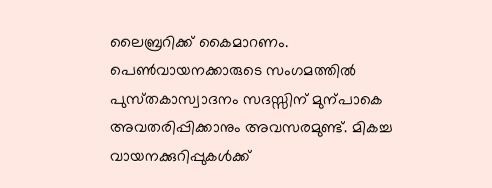ലൈബ്രറിക്ക്‌ കൈമാറണം. പെൺവായനക്കാരുടെ സംഗമത്തിൽ പുസ്‌തകാസ്വാദനം സദസ്സിന്‌ മുന്പാകെ അവതരിപ്പിക്കാനും അവസരമുണ്ട്‌. മികച്ച വായനക്കുറിപ്പുകൾക്ക്‌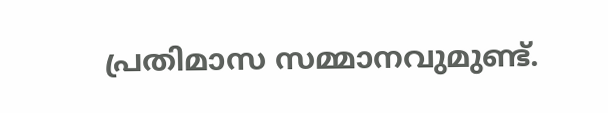പ്രതിമാസ സമ്മാനവുമുണ്ട്‌.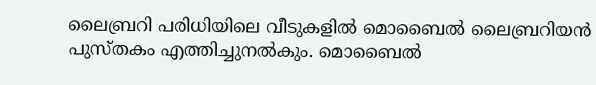ലൈബ്രറി പരിധിയിലെ വീടുകളിൽ മൊബൈൽ ലൈബ്രറിയൻ പുസ്‌തകം എത്തിച്ചുനൽകും. മൊബൈൽ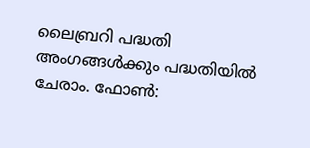ലൈബ്രറി പദ്ധതി അംഗങ്ങൾക്കും പദ്ധതിയിൽ ചേരാം. ഫോൺ: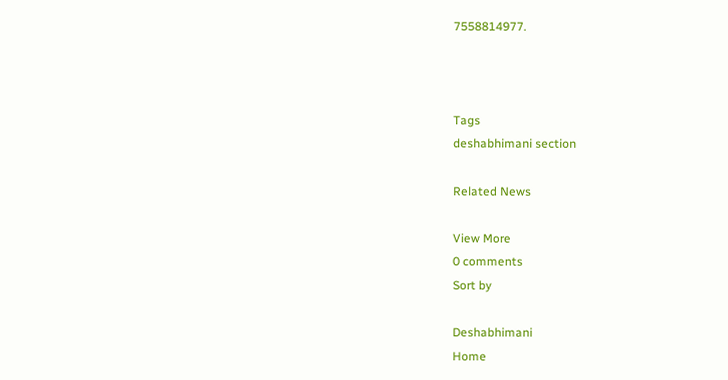7558814977.



Tags
deshabhimani section

Related News

View More
0 comments
Sort by

Deshabhimani
Home